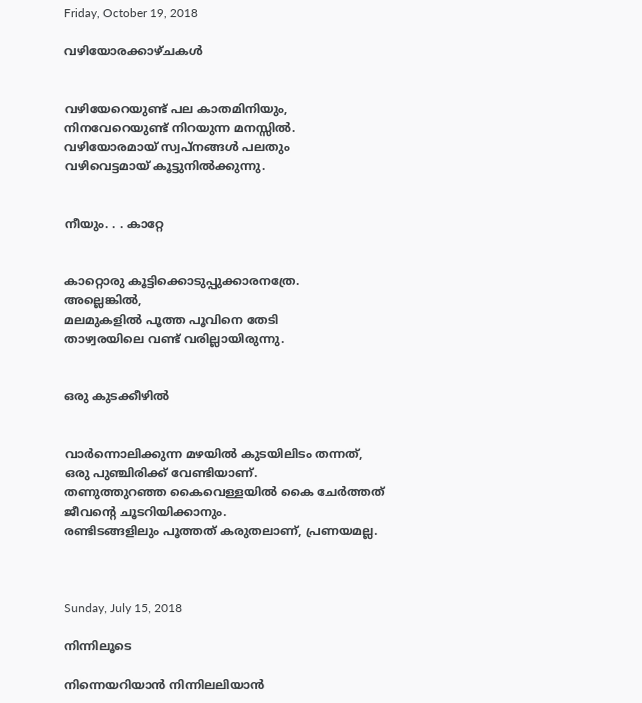Friday, October 19, 2018

വഴിയോരക്കാഴ്ചകള്‍


വഴിയേറെയുണ്ട് പല കാതമിനിയും,
നിനവേറെയുണ്ട് നിറയുന്ന മനസ്സില്‍.
വഴിയോരമായ് സ്വപ്‌നങ്ങള്‍ പലതും
വഴിവെട്ടമായ് കൂട്ടുനില്‍ക്കുന്നു.


നീയും. . . കാറ്റേ


കാറ്റൊരു കൂട്ടിക്കൊടുപ്പുക്കാരനത്രേ.
അല്ലെങ്കില്‍,
മലമുകളില്‍ പൂത്ത പൂവിനെ തേടി
താഴ്വരയിലെ വണ്ട്‌ വരില്ലായിരുന്നു.


ഒരു കുടക്കീഴില്‍


വാര്‍ന്നൊലിക്കുന്ന മഴയില്‍ കുടയിലിടം തന്നത്,
ഒരു പുഞ്ചിരിക്ക് വേണ്ടിയാണ്.
തണുത്തുറഞ്ഞ കൈവെള്ളയില്‍ കൈ ചേര്‍ത്തത്
ജീവന്‍റെ ചൂടറിയിക്കാനും.
രണ്ടിടങ്ങളിലും പൂത്തത് കരുതലാണ്, പ്രണയമല്ല.



Sunday, July 15, 2018

നിന്നിലൂടെ

നിന്നെയറിയാന്‍ നിന്നിലലിയാന്‍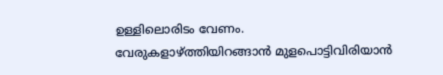ഉള്ളിലൊരിടം വേണം.
വേരുകളാഴ്ത്തിയിറങ്ങാന്‍ മുളപൊട്ടിവിരിയാന്‍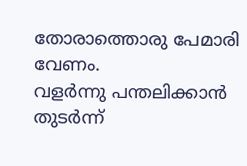തോരാത്തൊരു പേമാരി വേണം.
വളര്‍ന്നു പന്തലിക്കാന്‍ തുടര്‍ന്ന്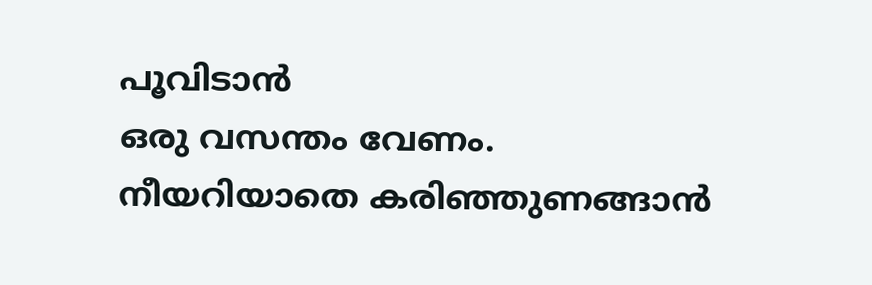പൂവിടാന്‍
ഒരു വസന്തം വേണം.
നീയറിയാതെ കരിഞ്ഞുണങ്ങാന്‍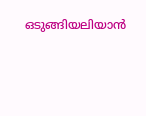ഒടുങ്ങിയലിയാന്‍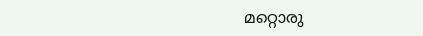മറ്റൊരു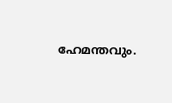ഹേമന്തവും.